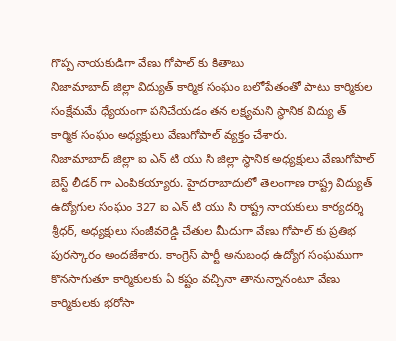గొప్ప నాయకుడిగా వేణు గోపాల్ కు కితాబు
నిజామాబాద్ జిల్లా విద్యుత్ కార్మిక సంఘం బలోపేతంతో పాటు కార్మికుల సంక్షేమమే ధ్యేయంగా పనిచేయడం తన లక్ష్యమని స్థానిక విద్యు త్ కార్మిక సంఘం అధ్యక్షులు వేణుగోపాల్ వ్యక్తం చేశారు.
నిజామాబాద్ జిల్లా ఐ ఎన్ టి యు సి జిల్లా స్థానిక అధ్యక్షులు వేణుగోపాల్ బెస్ట్ లీడర్ గా ఎంపికయ్యారు. హైదరాబాదులో తెలంగాణ రాష్ట్ర విద్యుత్ ఉద్యోగుల సంఘం 327 ఐ ఎన్ టి యు సి రాష్ట్ర నాయకులు కార్యదర్శి శ్రీధర్, అధ్యక్షులు సంజీవరెడ్డి చేతుల మీదుగా వేణు గోపాల్ కు ప్రతిభ పురస్కారం అందజేశారు. కాంగ్రెస్ పార్టీ అనుబంధ ఉద్యోగ సంఘముగా కొనసాగుతూ కార్మికులకు ఏ కష్టం వచ్చినా తానున్నానంటూ వేణు కార్మికులకు భరోసా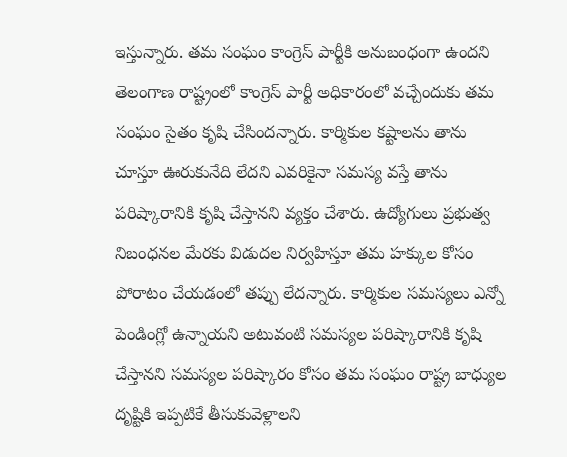ఇస్తున్నారు. తమ సంఘం కాంగ్రెస్ పార్టీకి అనుబంధంగా ఉందని తెలంగాణ రాష్ట్రంలో కాంగ్రెస్ పార్టీ అధికారంలో వచ్చేందుకు తమ సంఘం సైతం కృషి చేసిందన్నారు. కార్మికుల కష్టాలను తాను చూస్తూ ఊరుకునేది లేదని ఎవరికైనా సమస్య వస్తే తాను పరిష్కారానికి కృషి చేస్తానని వ్యక్తం చేశారు. ఉద్యోగులు ప్రభుత్వ నిబంధనల మేరకు విడుదల నిర్వహిస్తూ తమ హక్కుల కోసం పోరాటం చేయడంలో తప్పు లేదన్నారు. కార్మికుల సమస్యలు ఎన్నో పెండింగ్లో ఉన్నాయని అటువంటి సమస్యల పరిష్కారానికి కృషి చేస్తానని సమస్యల పరిష్కారం కోసం తమ సంఘం రాష్ట్ర బాధ్యుల దృష్టికి ఇప్పటికే తీసుకువెళ్లాలని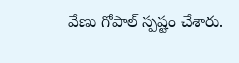వేణు గోపాల్ స్పష్టం చేశారు.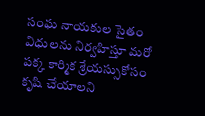సంఘ నాయకుల సైతం విధులను నిర్వహిస్తూ మరో పక్క కార్మిక శ్రేయస్సుకోసం కృషి చేయాలని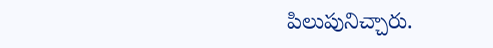పిలుపునిచ్చారు.